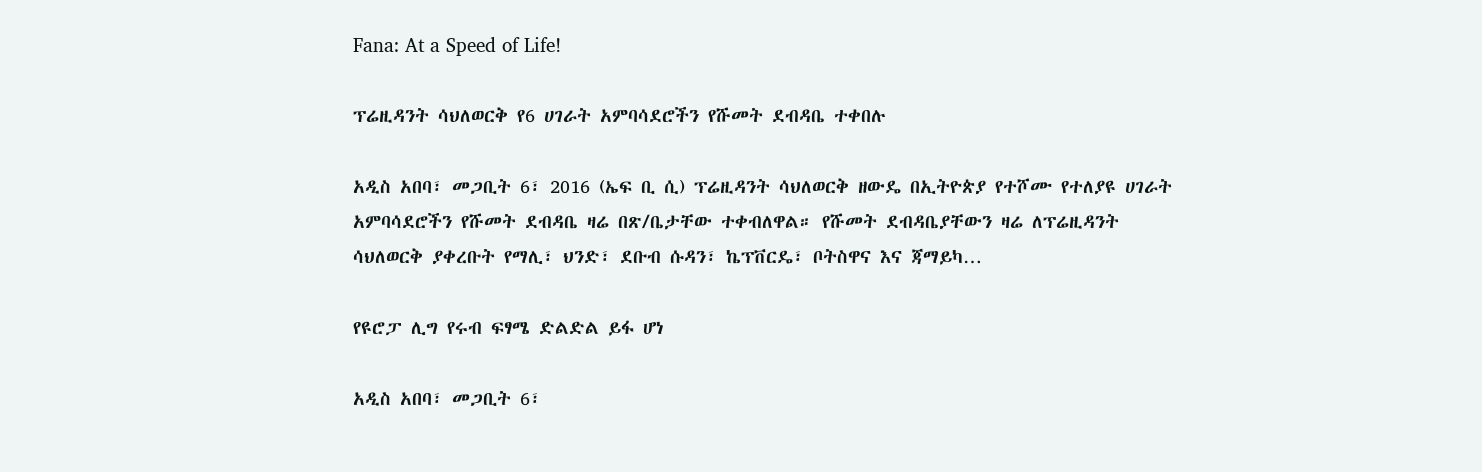Fana: At a Speed of Life!

ፕሬዚዳንት ሳህለወርቅ የ6 ሀገራት አምባሳደሮችን የሹመት ደብዳቤ ተቀበሉ

አዲስ አበባ፣ መጋቢት 6፣ 2016 (ኤፍ ቢ ሲ) ፕሬዚዳንት ሳህለወርቅ ዘውዴ በኢትዮጵያ የተሾሙ የተለያዩ ሀገራት አምባሳደሮችን የሹመት ደብዳቤ ዛሬ በጽ/ቤታቸው ተቀብለዋል። የሹመት ደብዳቤያቸውን ዛሬ ለፕሬዚዳንት ሳህለወርቅ ያቀረቡት የማሊ፣ ህንድ፣ ደቡብ ሱዳን፣ ኬፕቨርዴ፣ ቦትስዋና እና ጃማይካ…

የዩሮፓ ሊግ የሩብ ፍፃሜ ድልድል ይፋ ሆነ

አዲስ አበባ፣ መጋቢት 6፣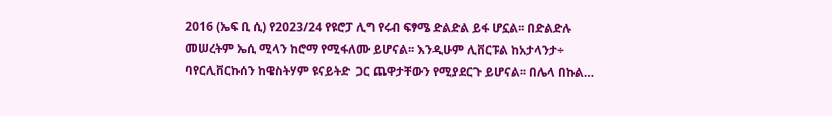2016 (ኤፍ ቢ ሲ) የ2023/24 የዩሮፓ ሊግ የሩብ ፍፃሜ ድልድል ይፋ ሆኗል፡፡ በድልድሉ መሠረትም ኤሲ ሚላን ከሮማ የሚፋለሙ ይሆናል፡፡ እንዲሁም ሊቨርፑል ከአታላንታ÷ ባየርሊቨርኩሰን ከዌስትሃም ዩናይትድ  ጋር ጨዋታቸውን የሚያደርጉ ይሆናል፡፡ በሌላ በኩል…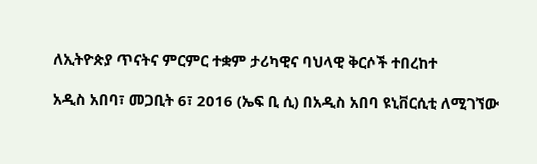ለኢትዮጵያ ጥናትና ምርምር ተቋም ታሪካዊና ባህላዊ ቅርሶች ተበረከተ

አዲስ አበባ፣ መጋቢት 6፣ 2016 (ኤፍ ቢ ሲ) በአዲስ አበባ ዩኒቨርሲቲ ለሚገኘው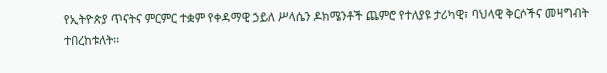የኢትዮጵያ ጥናትና ምርምር ተቋም የቀዳማዊ ኃይለ ሥላሴን ዶክሜንቶች ጨምሮ የተለያዩ ታሪካዊ፣ ባህላዊ ቅርሶችና መዛግብት ተበረከቱለት፡፡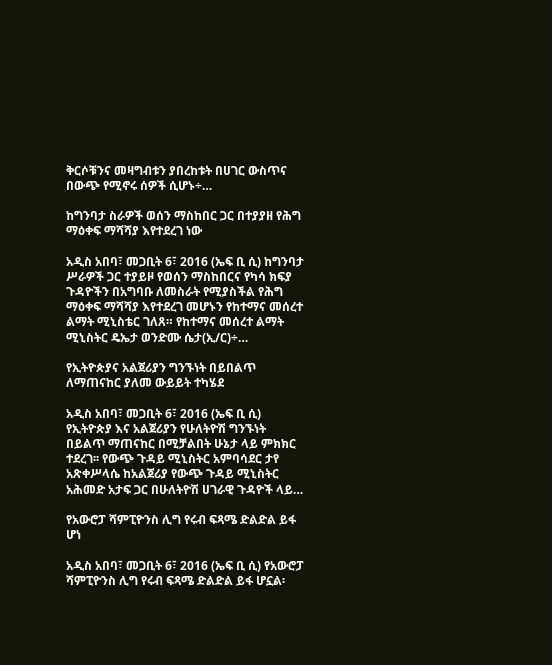ቅርሶቹንና መዛግብቱን ያበረከቱት በሀገር ውስጥና በውጭ የሚኖሩ ሰዎች ሲሆኑ÷…

ከግንባታ ስራዎች ወሰን ማስከበር ጋር በተያያዘ የሕግ ማዕቀፍ ማሻሻያ እየተደረገ ነው

አዲስ አበባ፣ መጋቢት 6፣ 2016 (ኤፍ ቢ ሲ) ከግንባታ ሥራዎች ጋር ተያይዞ የወሰን ማስከበርና የካሳ ክፍያ ጉዳዮችን በአግባቡ ለመስራት የሚያስችል የሕግ ማዕቀፍ ማሻሻያ እየተደረገ መሆኑን የከተማና መሰረተ ልማት ሚኒስቴር ገለጸ። የከተማና መሰረተ ልማት ሚኒስትር ዴኤታ ወንድሙ ሴታ(ኢ/ር)÷…

የኢትዮጵያና አልጀሪያን ግንኙነት በይበልጥ ለማጠናከር ያለመ ውይይት ተካሄደ

አዲስ አበባ፣ መጋቢት 6፣ 2016 (ኤፍ ቢ ሲ) የኢትዮጵያ እና አልጀሪያን የሁለትዮሽ ግንኙነት በይልጥ ማጠናከር በሚቻልበት ሁኔታ ላይ ምክክር ተደረገ፡፡ የውጭ ጉዳይ ሚኒስትር አምባሳደር ታየ አጽቀሥላሴ ከአልጀሪያ የውጭ ጉዳይ ሚኒስትር አሕመድ አታፍ ጋር በሁለትዮሽ ሀገራዊ ጉዳዮች ላይ…

የአውሮፓ ሻምፒዮንስ ሊግ የሩብ ፍጻሜ ድልድል ይፋ ሆነ

አዲስ አበባ፣ መጋቢት 6፣ 2016 (ኤፍ ቢ ሲ) የአውሮፓ ሻምፒዮንስ ሊግ የሩብ ፍጻሜ ድልድል ይፋ ሆኗል፡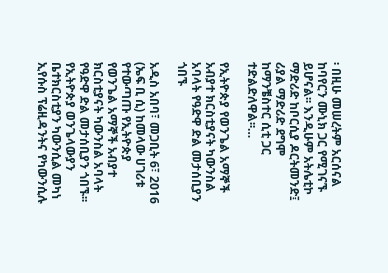፡ በዚሁ መሠረትም አርሰናል ከባየርን ሙኒክ ጋር የሚገናኙ ይሆናል፡፡ እንዲሁም አትሌቲኮ ማድሪድ ከቦርሲያ ዶርትመንድ፤ ሪያል ማድሪድ ደግሞ ከማንቼስተር ሲቲ ጋር ተድልድለዋል፡፡…

የኢትዮጵያ የወንጌል አማኞች አብያተ ክርስቲያናት ካውንስል አባላት የዓድዋ ድል መታሰቢያን ጎበኙ

አዲስ አበባ፣ መጋቢት 6፣ 2016 (ኤፍ ቢ ሲ) ከመላው ሀገሪቱ የተውጣጡ የኢትዮጵያ የወንጌል አማኞች አብያተ ክርስቲያናት ካውንስል አባላት የዓድዋ ድል መታሰቢያን ጎበኙ፡፡ የኢትዮጵያ ወንጌላውያን ቤተክርስቲያን ካውንሲል መካነ ኢየሱስ ፕሬዚዳንትና የካውንሲሉ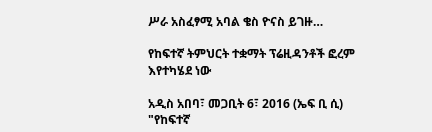ሥራ አስፈፃሚ አባል ቄስ ዮናስ ይገዙ…

የከፍተኛ ትምህርት ተቋማት ፕሬዚዳንቶች ፎረም እየተካሄደ ነው

አዲስ አበባ፣ መጋቢት 6፣ 2016 (ኤፍ ቢ ሲ) "የከፍተኛ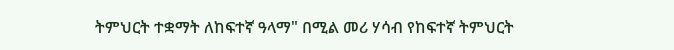ትምህርት ተቋማት ለከፍተኛ ዓላማ" በሚል መሪ ሃሳብ የከፍተኛ ትምህርት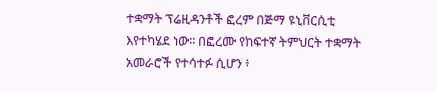ተቋማት ፕሬዚዳንቶች ፎረም በጅማ ዩኒቨርሲቲ እየተካሄደ ነው፡፡ በፎረሙ የከፍተኛ ትምህርት ተቋማት አመራሮች የተሳተፉ ሲሆን ፥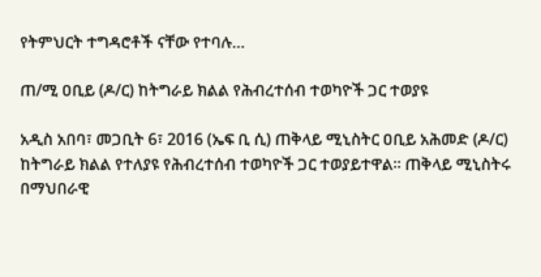የትምህርት ተግዳሮቶች ናቸው የተባሉ…

ጠ/ሚ ዐቢይ (ዶ/ር) ከትግራይ ክልል የሕብረተሰብ ተወካዮች ጋር ተወያዩ

አዲስ አበባ፣ መጋቢት 6፣ 2016 (ኤፍ ቢ ሲ) ጠቅላይ ሚኒስትር ዐቢይ አሕመድ (ዶ/ር) ከትግራይ ክልል የተለያዩ የሕብረተሰብ ተወካዮች ጋር ተወያይተዋል፡፡ ጠቅላይ ሚኒስትሩ በማህበራዊ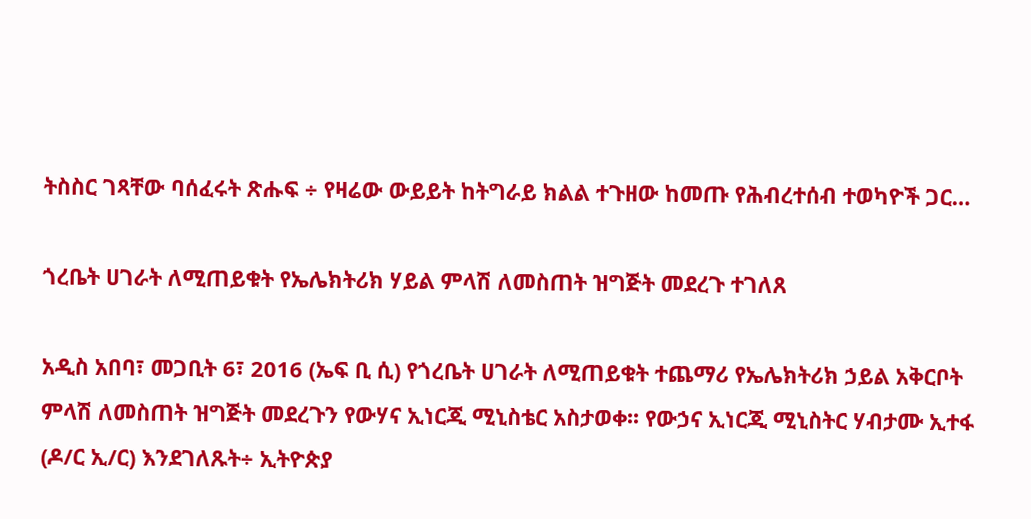ትስስር ገጻቸው ባሰፈሩት ጽሑፍ ÷ የዛሬው ውይይት ከትግራይ ክልል ተጉዘው ከመጡ የሕብረተሰብ ተወካዮች ጋር…

ጎረቤት ሀገራት ለሚጠይቁት የኤሌክትሪክ ሃይል ምላሽ ለመስጠት ዝግጅት መደረጉ ተገለጸ

አዲስ አበባ፣ መጋቢት 6፣ 2016 (ኤፍ ቢ ሲ) የጎረቤት ሀገራት ለሚጠይቁት ተጨማሪ የኤሌክትሪክ ኃይል አቅርቦት ምላሽ ለመስጠት ዝግጅት መደረጉን የውሃና ኢነርጂ ሚኒስቴር አስታወቀ፡፡ የውኃና ኢነርጂ ሚኒስትር ሃብታሙ ኢተፋ (ዶ/ር ኢ/ር) እንደገለጹት÷ ኢትዮጵያ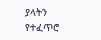ያላትን የተፈጥሮ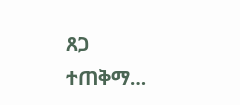ጸጋ ተጠቅማ…